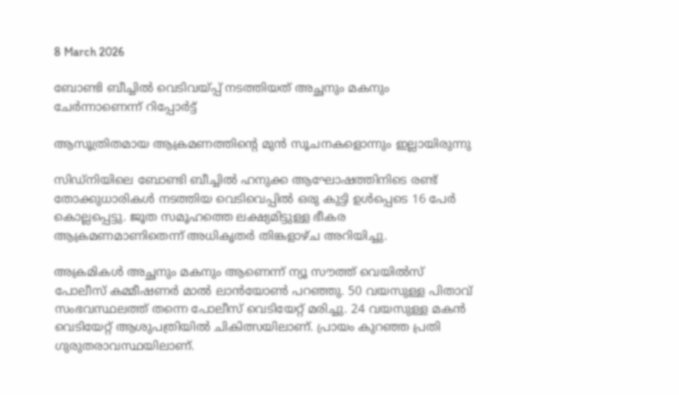8 March 2026

ബോണ്ടി ബീച്ചിൽ വെടിവയ്പ്പ് നടത്തിയത് അച്ഛനും മകനും ചേർന്നാണെന്ന് റിപ്പോർട്ട്

ആസൂത്രിതമായ ആക്രമണത്തിൻ്റെ മുൻ സൂചനകളൊന്നും ഇല്ലായിരുന്നു

സിഡ്‌നിയിലെ ബോണ്ടി ബീച്ചിൽ ഹനുക്ക ആഘോഷത്തിനിടെ രണ്ട് തോക്കുധാരികൾ നടത്തിയ വെടിവെപ്പിൽ ഒരു കുട്ടി ഉൾപ്പെടെ 16 പേർ കൊല്ലപ്പെട്ടു. ജൂത സമൂഹത്തെ ലക്ഷ്യമിട്ടുള്ള ഭീകര ആക്രമണമാണിതെന്ന് അധികൃതർ തിങ്കളാഴ്‌ച അറിയിച്ചു.

അക്രമികൾ അച്ഛനും മകനും ആണെന്ന് ന്യൂ സൗത്ത് വെയിൽസ് പോലീസ് കമ്മീഷണർ മാൽ ലാൻയോൺ പറഞ്ഞു. 50 വയസുള്ള പിതാവ് സംഭവസ്ഥലത്ത് തന്നെ പോലീസ് വെടിയേറ്റ് മരിച്ചു. 24 വയസുള്ള മകൻ വെടിയേറ്റ് ആശുപത്രിയിൽ ചികിത്സയിലാണ്. പ്രായം കുറഞ്ഞ പ്രതി ഗുരുതരാവസ്ഥയിലാണ്.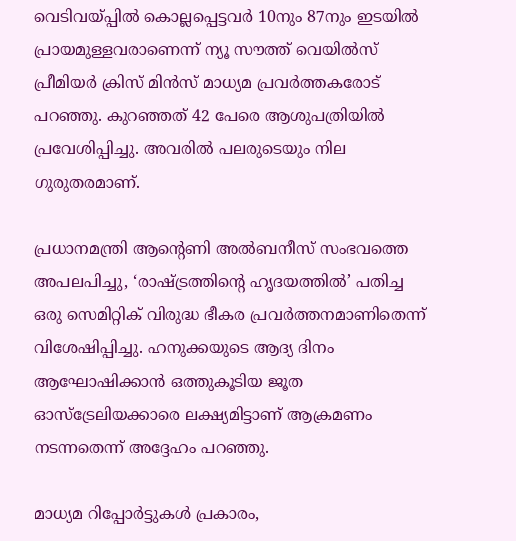വെടിവയ്പ്പിൽ കൊല്ലപ്പെട്ടവർ 10നും 87നും ഇടയിൽ പ്രായമുള്ളവരാണെന്ന് ന്യൂ സൗത്ത് വെയിൽസ് പ്രീമിയർ ക്രിസ് മിൻസ് മാധ്യമ പ്രവർത്തകരോട് പറഞ്ഞു. കുറഞ്ഞത് 42 പേരെ ആശുപത്രിയിൽ പ്രവേശിപ്പിച്ചു. അവരിൽ പലരുടെയും നില ഗുരുതരമാണ്.

പ്രധാനമന്ത്രി ആൻ്റെണി അൽബനീസ് സംഭവത്തെ അപലപിച്ചു, ‘രാഷ്ട്രത്തിൻ്റെ ഹൃദയത്തിൽ’ പതിച്ച ഒരു സെമിറ്റിക് വിരുദ്ധ ഭീകര പ്രവർത്തനമാണിതെന്ന് വിശേഷിപ്പിച്ചു. ഹനുക്കയുടെ ആദ്യ ദിനം ആഘോഷിക്കാൻ ഒത്തുകൂടിയ ജൂത ഓസ്‌ട്രേലിയക്കാരെ ലക്ഷ്യമിട്ടാണ് ആക്രമണം നടന്നതെന്ന് അദ്ദേഹം പറഞ്ഞു.

മാധ്യമ റിപ്പോർട്ടുകൾ പ്രകാരം,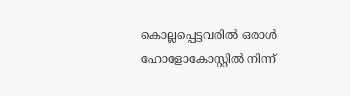കൊല്ലപ്പെട്ടവരിൽ ഒരാൾ ഹോളോകോസ്റ്റിൽ നിന്ന്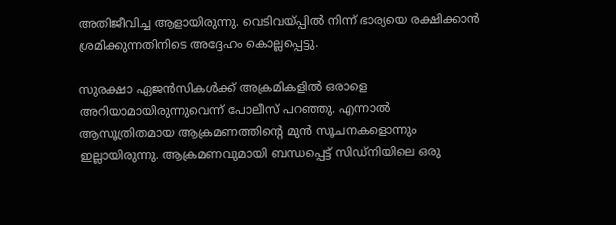അതിജീവിച്ച ആളായിരുന്നു. വെടിവയ്പ്പിൽ നിന്ന് ഭാര്യയെ രക്ഷിക്കാൻ ശ്രമിക്കുന്നതിനിടെ അദ്ദേഹം കൊല്ലപ്പെട്ടു.

സുരക്ഷാ ഏജൻസികൾക്ക് അക്രമികളിൽ ഒരാളെ അറിയാമായിരുന്നുവെന്ന് പോലീസ് പറഞ്ഞു. എന്നാൽ ആസൂത്രിതമായ ആക്രമണത്തിൻ്റെ മുൻ സൂചനകളൊന്നും ഇല്ലായിരുന്നു. ആക്രമണവുമായി ബന്ധപ്പെട്ട് സിഡ്‌നിയിലെ ഒരു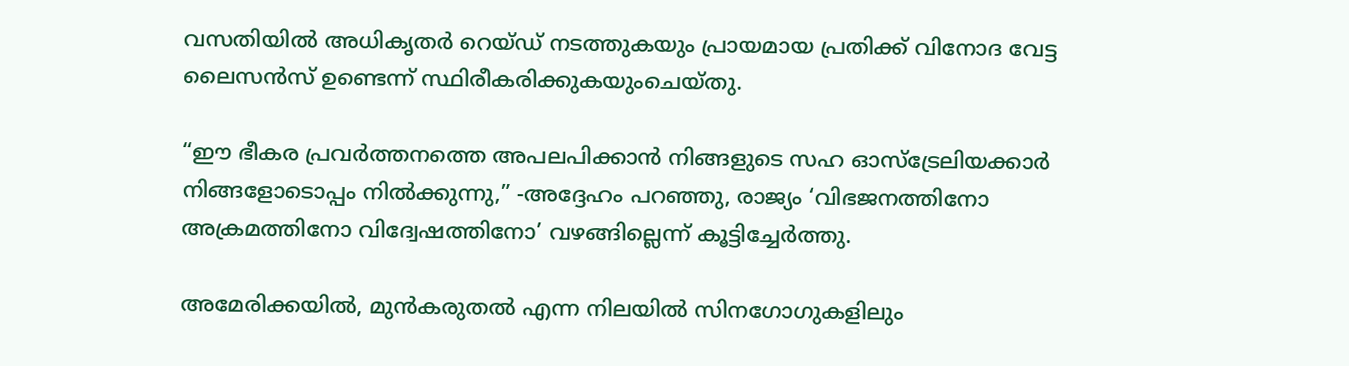വസതിയിൽ അധികൃതർ റെയ്‌ഡ്‌ നടത്തുകയും പ്രായമായ പ്രതിക്ക് വിനോദ വേട്ട ലൈസൻസ് ഉണ്ടെന്ന് സ്ഥിരീകരിക്കുകയുംചെയ്‌തു.

“ഈ ഭീകര പ്രവർത്തനത്തെ അപലപിക്കാൻ നിങ്ങളുടെ സഹ ഓസ്‌ട്രേലിയക്കാർ നിങ്ങളോടൊപ്പം നിൽക്കുന്നു,” -അദ്ദേഹം പറഞ്ഞു, രാജ്യം ‘വിഭജനത്തിനോ അക്രമത്തിനോ വിദ്വേഷത്തിനോ’ വഴങ്ങില്ലെന്ന് കൂട്ടിച്ചേർത്തു.

അമേരിക്കയിൽ, മുൻകരുതൽ എന്ന നിലയിൽ സിനഗോഗുകളിലും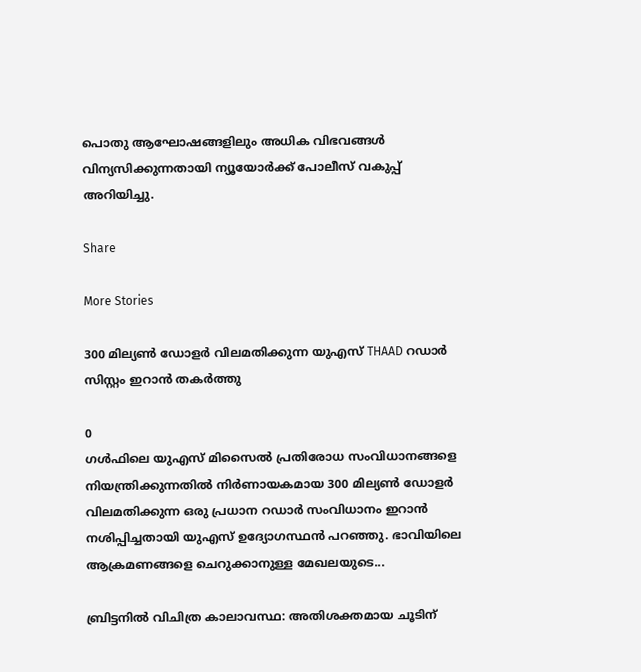പൊതു ആഘോഷങ്ങളിലും അധിക വിഭവങ്ങൾ വിന്യസിക്കുന്നതായി ന്യൂയോർക്ക് പോലീസ് വകുപ്പ് അറിയിച്ചു.

Share

More Stories

300 മില്യൺ ഡോളർ വിലമതിക്കുന്ന യുഎസ് THAAD റഡാർ സിസ്റ്റം ഇറാൻ തകർത്തു

0
ഗൾഫിലെ യുഎസ് മിസൈൽ പ്രതിരോധ സംവിധാനങ്ങളെ നിയന്ത്രിക്കുന്നതിൽ നിർണായകമായ 300 മില്യൺ ഡോളർ വിലമതിക്കുന്ന ഒരു പ്രധാന റഡാർ സംവിധാനം ഇറാൻ നശിപ്പിച്ചതായി യുഎസ് ഉദ്യോഗസ്ഥൻ പറഞ്ഞു. ഭാവിയിലെ ആക്രമണങ്ങളെ ചെറുക്കാനുള്ള മേഖലയുടെ...

ബ്രിട്ടനിൽ വിചിത്ര കാലാവസ്ഥ: അതിശക്തമായ ചൂടിന്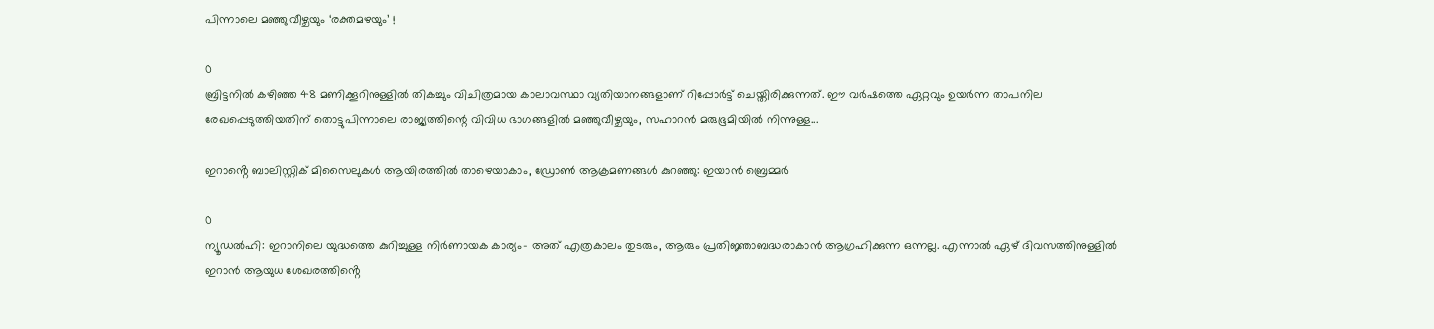പിന്നാലെ മഞ്ഞുവീഴ്ചയും ‘രക്തമഴയും’ !

0
ബ്രിട്ടനിൽ കഴിഞ്ഞ 48 മണിക്കൂറിനുള്ളിൽ തികച്ചും വിചിത്രമായ കാലാവസ്ഥാ വ്യതിയാനങ്ങളാണ് റിപ്പോർട്ട് ചെയ്തിരിക്കുന്നത്. ഈ വർഷത്തെ ഏറ്റവും ഉയർന്ന താപനില രേഖപ്പെടുത്തിയതിന് തൊട്ടുപിന്നാലെ രാജ്യത്തിന്റെ വിവിധ ഭാഗങ്ങളിൽ മഞ്ഞുവീഴ്ചയും, സഹാറൻ മരുഭൂമിയിൽ നിന്നുള്ള...

ഇറാൻ്റെ ബാലിസ്റ്റിക് മിസൈലുകൾ ആയിരത്തിൽ താഴെയാകാം, ഡ്രോൺ ആക്രമണങ്ങൾ കുറഞ്ഞു: ഇയാൻ ബ്രെമ്മർ

0
ന്യൂഡൽഹി: ഇറാനിലെ യുദ്ധത്തെ കുറിച്ചുള്ള നിർണായക കാര്യം- അത് എത്രകാലം തുടരും, ആരും പ്രതിജ്ഞാബദ്ധരാകാൻ ആഗ്രഹിക്കുന്ന ഒന്നല്ല. എന്നാൽ ഏഴ് ദിവസത്തിനുള്ളിൽ ഇറാൻ ആയുധ ശേഖരത്തിൻ്റെ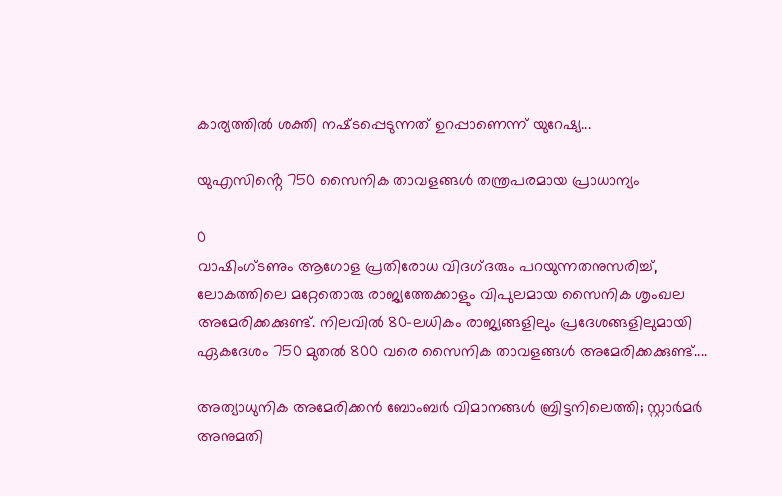കാര്യത്തിൽ ശക്തി നഷ്‌ടപ്പെടുന്നത് ഉറപ്പാണെന്ന് യുറേഷ്യ...

യുഎസിൻ്റെ 750 സൈനിക താവളങ്ങൾ തന്ത്രപരമായ പ്രാധാന്യം

0
വാഷിംഗ്ടണും ആഗോള പ്രതിരോധ വിദഗ്‌ദരും പറയുന്നതനുസരിച്ച്, ലോകത്തിലെ മറ്റേതൊരു രാജ്യത്തേക്കാളും വിപുലമായ സൈനിക ശൃംഖല അമേരിക്കക്കുണ്ട്. നിലവിൽ 80-ലധികം രാജ്യങ്ങളിലും പ്രദേശങ്ങളിലുമായി ഏകദേശം 750 മുതൽ 800 വരെ സൈനിക താവളങ്ങൾ അമേരിക്കക്കുണ്ട്....

അത്യാധുനിക അമേരിക്കൻ ബോംബർ വിമാനങ്ങൾ ബ്രിട്ടനിലെത്തി; സ്റ്റാർമർ അനുമതി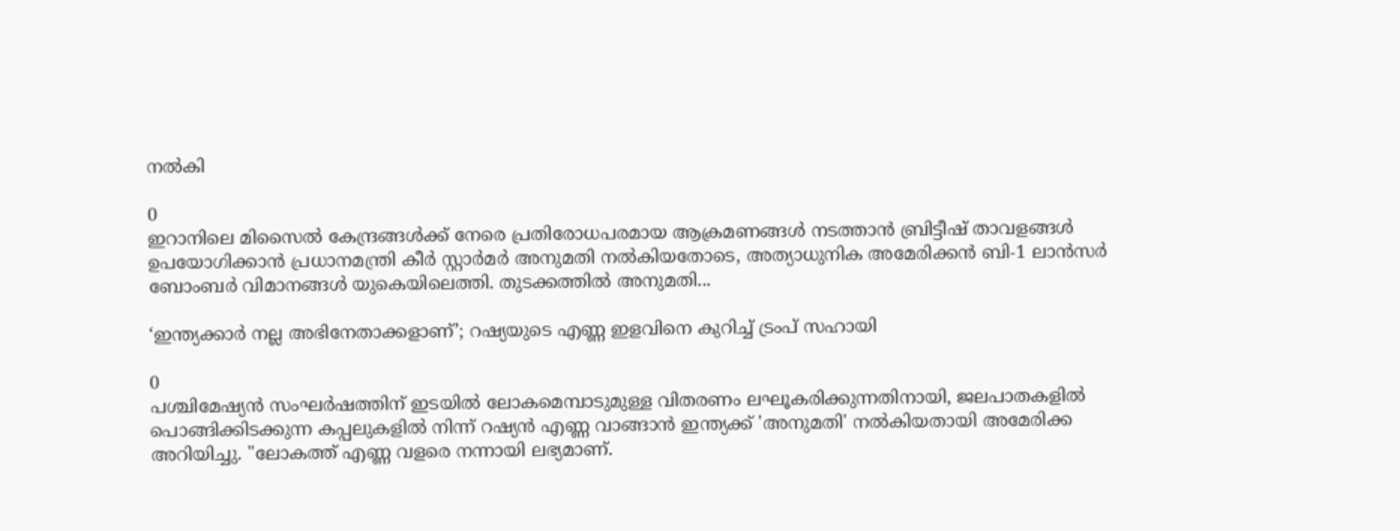നൽകി

0
ഇറാനിലെ മിസൈൽ കേന്ദ്രങ്ങൾക്ക് നേരെ പ്രതിരോധപരമായ ആക്രമണങ്ങൾ നടത്താൻ ബ്രിട്ടീഷ് താവളങ്ങൾ ഉപയോഗിക്കാൻ പ്രധാനമന്ത്രി കീർ സ്റ്റാർമർ അനുമതി നൽകിയതോടെ, അത്യാധുനിക അമേരിക്കൻ ബി-1 ലാൻസർ ബോംബർ വിമാനങ്ങൾ യുകെയിലെത്തി. തുടക്കത്തിൽ അനുമതി...

‘ഇന്ത്യക്കാർ നല്ല അഭിനേതാക്കളാണ്’; റഷ്യയുടെ എണ്ണ ഇളവിനെ കുറിച്ച് ട്രംപ് സഹായി

0
പശ്ചിമേഷ്യൻ സംഘർഷത്തിന് ഇടയിൽ ലോകമെമ്പാടുമുള്ള വിതരണം ലഘൂകരിക്കുന്നതിനായി, ജലപാതകളിൽ പൊങ്ങിക്കിടക്കുന്ന കപ്പലുകളിൽ നിന്ന് റഷ്യൻ എണ്ണ വാങ്ങാൻ ഇന്ത്യക്ക് 'അനുമതി' നൽകിയതായി അമേരിക്ക അറിയിച്ചു. "ലോകത്ത് എണ്ണ വളരെ നന്നായി ലഭ്യമാണ്.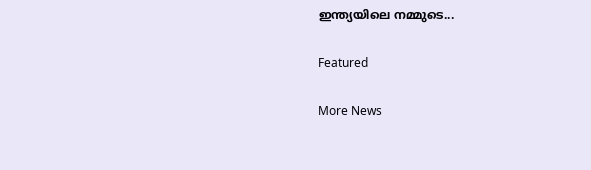ഇന്ത്യയിലെ നമ്മുടെ...

Featured

More News